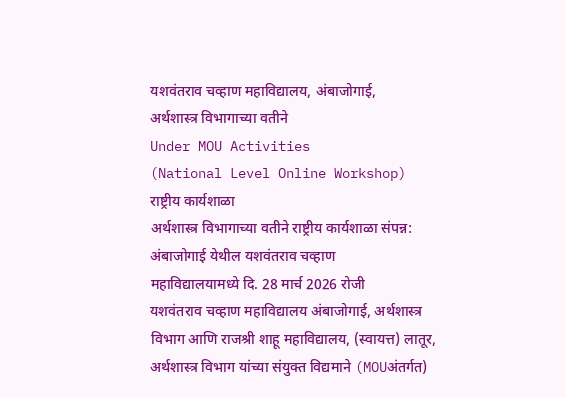यशवंतराव चव्हाण महाविद्यालय, अंबाजोगाई,
अर्थशास्त्र विभागाच्या वतीने
Under MOU Activities
(National Level Online Workshop)
राष्ट्रीय कार्यशाळा
अर्थशास्त्र विभागाच्या वतीने राष्ट्रीय कार्यशाळा संपन्न:
अंबाजोगाई येथील यशवंतराव चव्हाण
महाविद्यालयामध्ये दि. 28 मार्च 2026 रोजी
यशवंतराव चव्हाण महाविद्यालय अंबाजोगाई, अर्थशास्त्र
विभाग आणि राजश्री शाहू महाविद्यालय, (स्वायत्त) लातूर,
अर्थशास्त्र विभाग यांच्या संयुक्त विद्यमाने (MOUअंतर्गत)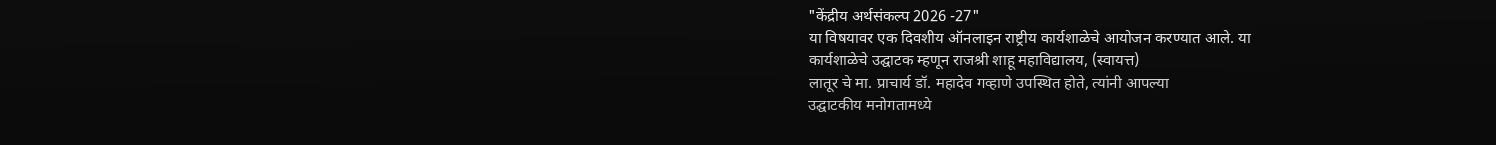"केंद्रीय अर्थसंकल्प 2026 -27"
या विषयावर एक दिवशीय ऑनलाइन राष्ट्रीय कार्यशाळेचे आयोजन करण्यात आले. या
कार्यशाळेचे उद्घाटक म्हणून राजश्री शाहू महाविद्यालय, (स्वायत्त)
लातूर चे मा. प्राचार्य डॉ. महादेव गव्हाणे उपस्थित होते, त्यांनी आपल्या
उद्घाटकीय मनोगतामध्ये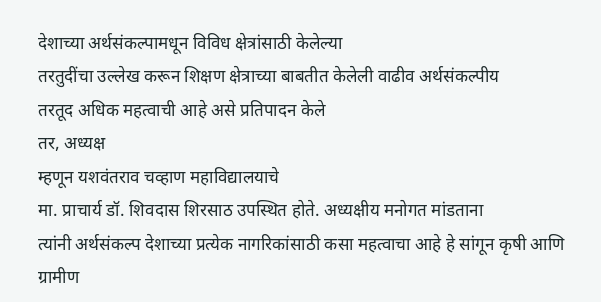देशाच्या अर्थसंकल्पामधून विविध क्षेत्रांसाठी केलेल्या
तरतुदींचा उल्लेख करून शिक्षण क्षेत्राच्या बाबतीत केलेली वाढीव अर्थसंकल्पीय
तरतूद अधिक महत्वाची आहे असे प्रतिपादन केले
तर, अध्यक्ष
म्हणून यशवंतराव चव्हाण महाविद्यालयाचे
मा. प्राचार्य डॉ. शिवदास शिरसाठ उपस्थित होते. अध्यक्षीय मनोगत मांडताना
त्यांनी अर्थसंकल्प देशाच्या प्रत्येक नागरिकांसाठी कसा महत्वाचा आहे हे सांगून कृषी आणि ग्रामीण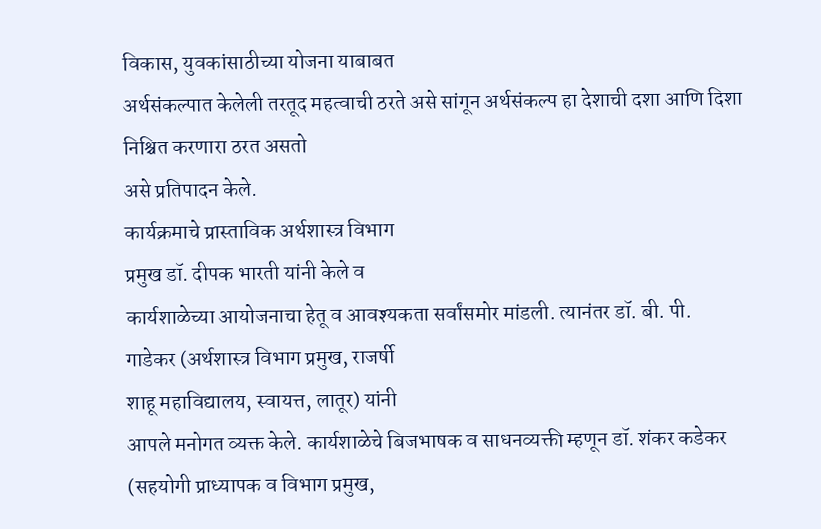विकास, युवकांसाठीच्या योजना याबाबत
अर्थसंकल्पात केलेली तरतूद महत्वाची ठरते असे सांगून अर्थसंकल्प हा देशाची दशा आणि दिशा निश्चित करणारा ठरत असतो
असे प्रतिपादन केले.
कार्यक्रमाचे प्रास्ताविक अर्थशास्त्र विभाग
प्रमुख डॉ. दीपक भारती यांनी केले व
कार्यशाळेच्या आयोजनाचा हेतू व आवश्यकता सर्वांसमोर मांडली. त्यानंतर डॉ. बी. पी.
गाडेकर (अर्थशास्त्र विभाग प्रमुख, राजर्षी
शाहू महाविद्यालय, स्वायत्त, लातूर) यांनी
आपले मनोगत व्यक्त केले. कार्यशाळेचे बिजभाषक व साधनव्यक्ती म्हणून डॉ. शंकर कडेकर (सहयोगी प्राध्यापक व विभाग प्रमुख,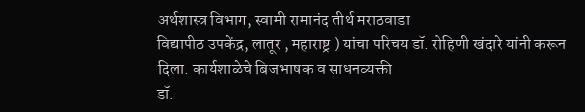अर्थशास्त्र विभाग, स्वामी रामानंद तीर्थ मराठवाडा
विद्यापीठ उपकेंद्र, लातूर , महाराष्ट्र ) यांचा परिचय डॉ. रोहिणी खंदारे यांनी करून
दिला. कार्यशाळेचे बिजभाषक व साधनव्यक्ती
डॉ.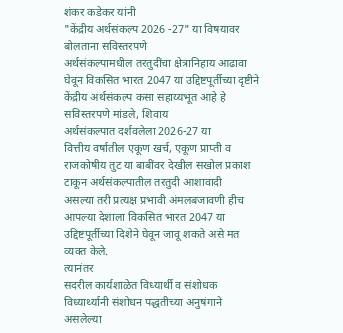शंकर कडेकर यांनी
"केंद्रीय अर्थसंकल्प 2026 -27" या विषयावर बोलताना सविस्तरपणे
अर्थसंकल्पामधील तरतुदींचा क्षेत्रानिहाय आढावा घेवून विकसित भारत 2047 या उद्दिष्टपूर्तीच्या दृष्टीने केंद्रीय अर्थसंकल्प कसा सहाय्यभूत आहे हे
सविस्तरपणे मांडले, शिवाय
अर्थसंकल्पात दर्शवलेला 2026-27 या
वित्तीय वर्षातील एकूण खर्च, एकूण प्राप्ती व
राजकोषीय तुट या बाबींवर देखील सखोल प्रकाश टाकून अर्थसंकल्पातील तरतुदी आशावादी
असल्या तरी प्रत्यक्ष प्रभावी अंमलबजावणी हीच आपल्या देशाला विकसित भारत 2047 या
उद्दिष्टपूर्तीच्या दिशेने घेवून जावू शकते असे मत व्यक्त केले.
त्यानंतर
सदरील कार्यशाळेत विध्यार्थी व संशोधक विध्यार्थ्यानी संशोधन पद्धतीच्या अनुषंगाने
असलेल्या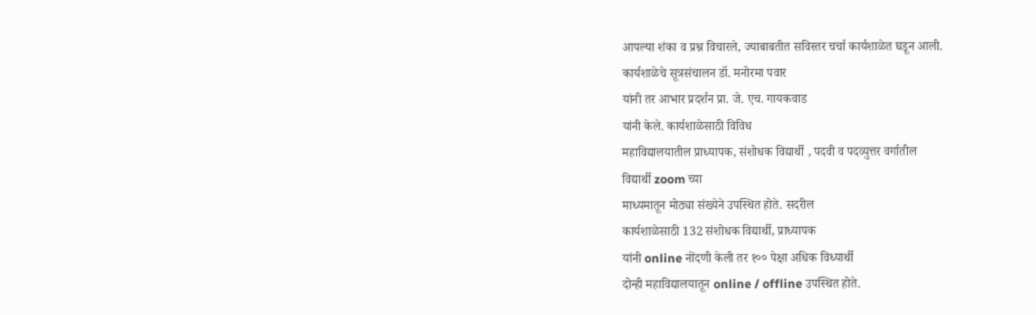आपल्या शंका व प्रश्न विचारले, ज्याबाबतीत सविस्तर चर्चा कार्यशाळेत घडून आली.
कार्यशाळेचे सूत्रसंचालन डॉ. मनोरमा पवार
यांनी तर आभार प्रदर्शन प्रा. जे. एच. गायकवाड
यांनी केले. कार्यशाळेसाठी विविध
महाविद्यालयातील प्राध्यापक, संशोधक विद्यार्थी , पदवी व पदव्युत्तर वर्गातील
विद्यार्थी zoom च्या
माध्यमातून मोठ्या संख्येने उपस्थित होते. सदरील
कार्यशाळेसाठी 132 संशोधक विद्यार्थी, प्राध्यापक
यांनी online नोंदणी केली तर १०० पेक्षा अधिक विध्यार्थी
दोन्ही महाविद्यालयातून online / offline उपस्थित होते.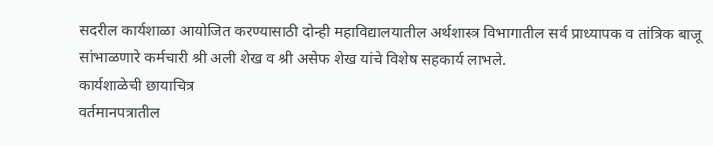सदरील कार्यशाळा आयोजित करण्यासाठी दोन्ही महाविद्यालयातील अर्थशास्त्र विभागातील सर्व प्राध्यापक व तांत्रिक बाजू
सांभाळणारे कर्मचारी श्री अली शेख व श्री असेफ शेख यांचे विशेष सहकार्य लाभले.
कार्यशाळेची छायाचित्र
वर्तमानपत्रातील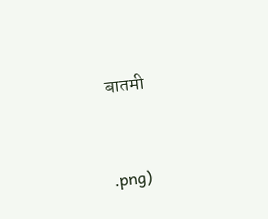बातमी


.png)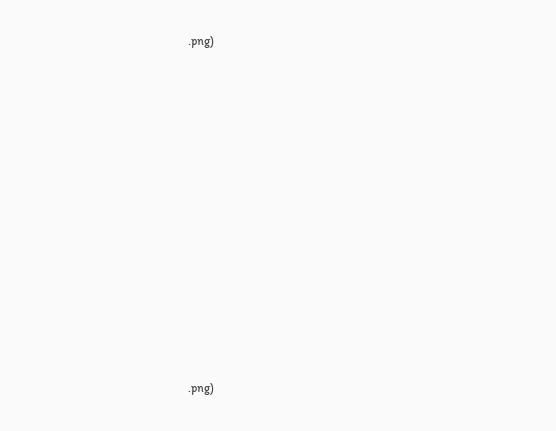.png)













.png)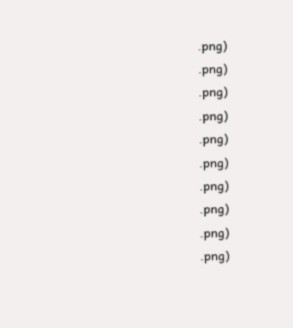.png)
.png)
.png)
.png)
.png)
.png)
.png)
.png)
.png)
.png)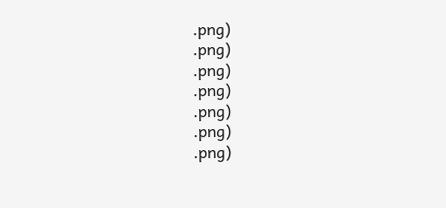.png)
.png)
.png)
.png)
.png)
.png)
.png)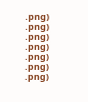.png)
.png)
.png)
.png)
.png)
.png)
.png)